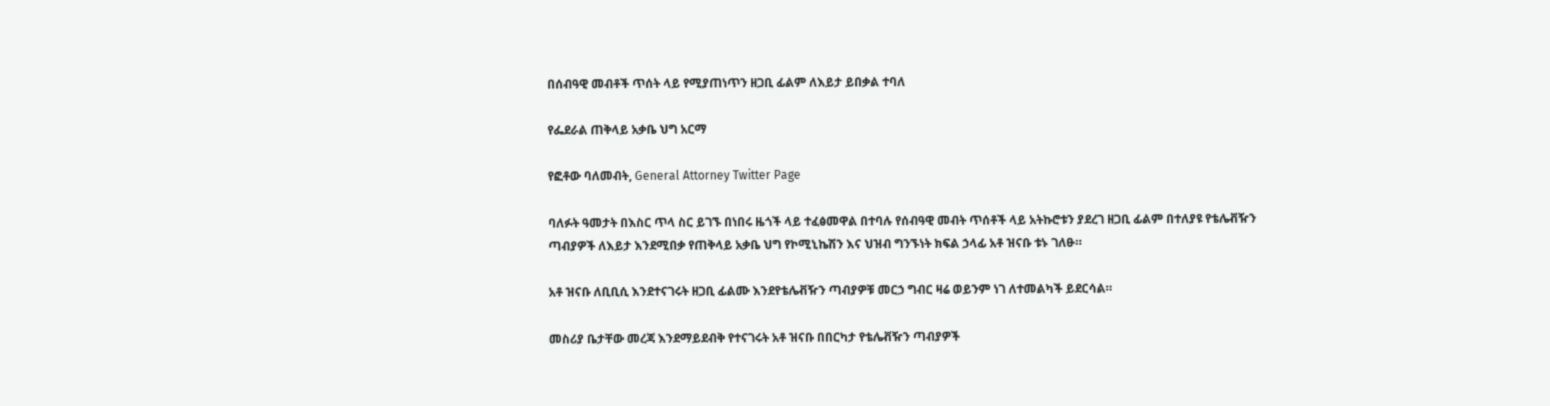በሰብዓዊ መብቶች ጥሰት ላይ የሚያጠነጥን ዘጋቢ ፊልም ለእይታ ይበቃል ተባለ

የፌደራል ጠቅላይ አቃቤ ህግ አርማ

የፎቶው ባለመብት, General Attorney Twitter Page

ባለፉት ዓመታት በእስር ጥላ ስር ይገኙ በነበሩ ዜጎች ላይ ተፈፅመዋል በተባሉ የሰብዓዊ መብት ጥሰቶች ላይ አትኩሮቱን ያደረገ ዘጋቢ ፊልም በተለያዩ የቴሌቭዥን ጣብያዎች ለእይታ እንደሚበቃ የጠቅላይ አቃቤ ህግ የኮሚኒኬሽን እና ህዝብ ግንኙነት ክፍል ኃላፊ አቶ ዝናቡ ቱኑ ገለፁ።

አቶ ዝናቡ ለቢቢሲ እንደተናገሩት ዘጋቢ ፊልሙ እንደየቴሌቭዥን ጣብያዎቹ መርኃ ግብር ዛሬ ወይንም ነገ ለተመልካች ይደርሳል።

መስሪያ ቤታቸው መረጃ እንደማይደብቅ የተናገሩት አቶ ዝናቡ በበርካታ የቴሌቭዥን ጣብያዎች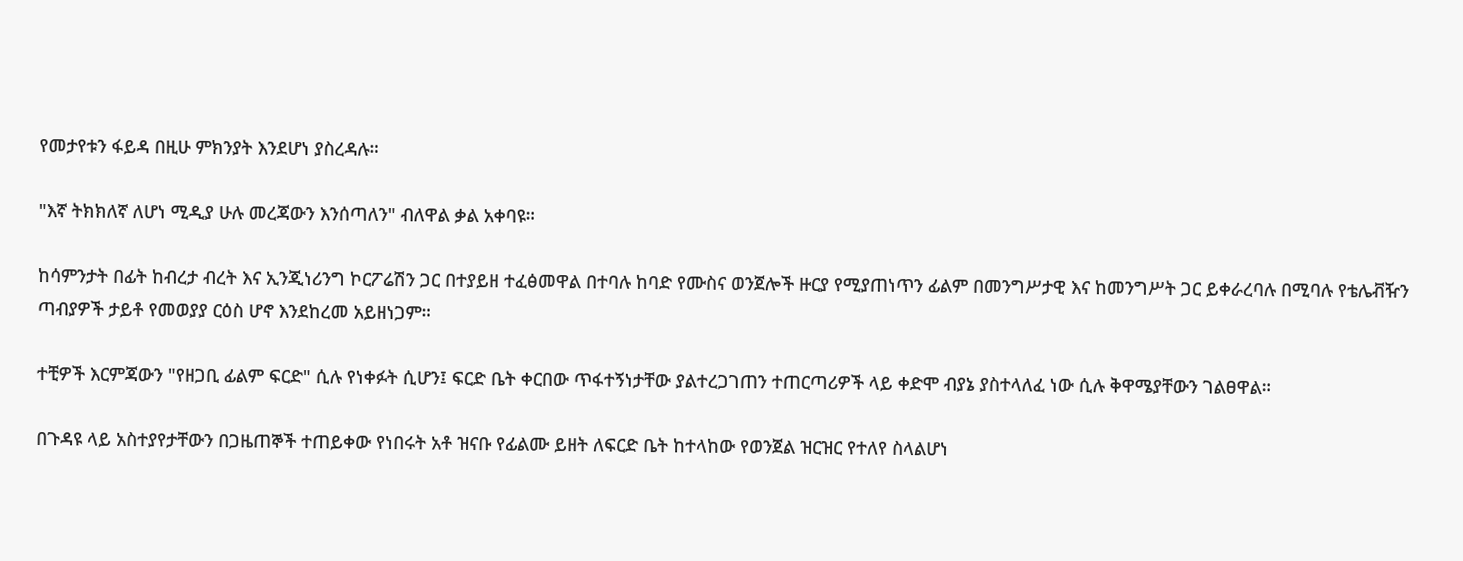የመታየቱን ፋይዳ በዚሁ ምክንያት እንደሆነ ያስረዳሉ።

"እኛ ትክክለኛ ለሆነ ሚዲያ ሁሉ መረጃውን እንሰጣለን" ብለዋል ቃል አቀባዩ።

ከሳምንታት በፊት ከብረታ ብረት እና ኢንጂነሪንግ ኮርፖሬሽን ጋር በተያይዘ ተፈፅመዋል በተባሉ ከባድ የሙስና ወንጀሎች ዙርያ የሚያጠነጥን ፊልም በመንግሥታዊ እና ከመንግሥት ጋር ይቀራረባሉ በሚባሉ የቴሌቭዥን ጣብያዎች ታይቶ የመወያያ ርዕስ ሆኖ እንደከረመ አይዘነጋም።

ተቺዎች እርምጃውን "የዘጋቢ ፊልም ፍርድ" ሲሉ የነቀፉት ሲሆን፤ ፍርድ ቤት ቀርበው ጥፋተኝነታቸው ያልተረጋገጠን ተጠርጣሪዎች ላይ ቀድሞ ብያኔ ያስተላለፈ ነው ሲሉ ቅዋሜያቸውን ገልፀዋል።

በጉዳዩ ላይ አስተያየታቸውን በጋዜጠኞች ተጠይቀው የነበሩት አቶ ዝናቡ የፊልሙ ይዘት ለፍርድ ቤት ከተላከው የወንጀል ዝርዝር የተለየ ስላልሆነ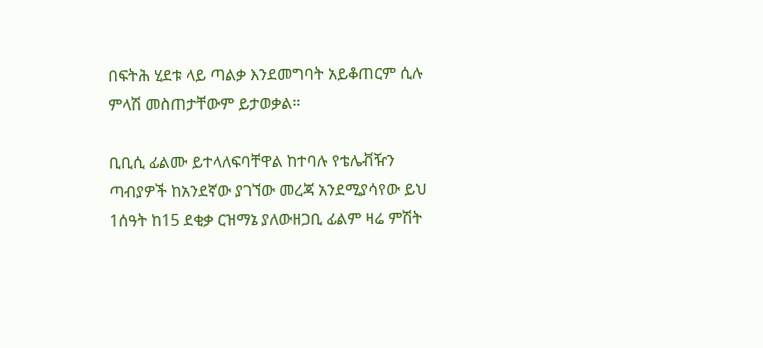በፍትሕ ሂደቱ ላይ ጣልቃ እንደመግባት አይቆጠርም ሲሉ ምላሽ መስጠታቸውም ይታወቃል።

ቢቢሲ ፊልሙ ይተላለፍባቸዋል ከተባሉ የቴሌቭዥን ጣብያዎች ከአንደኛው ያገኘው መረጃ አንደሚያሳየው ይህ 1ሰዓት ከ15 ደቂቃ ርዝማኔ ያለውዘጋቢ ፊልም ዛሬ ምሽት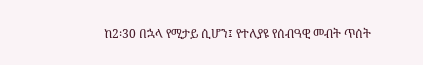ከ2፡30 በኋላ የሚታይ ሲሆን፤ የተለያዩ የሰብዓዊ መብት ጥሰት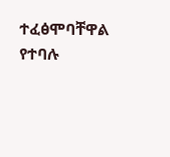ተፈፅሞባቸዋል የተባሉ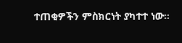ተጠቂዎችን ምስክርነት ያካተተ ነው።